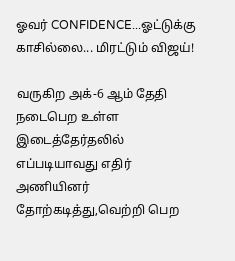ஓவர் CONFIDENCE...ஓட்டுக்கு காசில்லை... மிரட்டும் விஜய்!

வருகிற அக்-6 ஆம் தேதி நடைபெற உள்ள இடைத்தேர்தலில் எப்படியாவது எதிர் அணியினர் தோற்கடித்து,வெற்றி பெற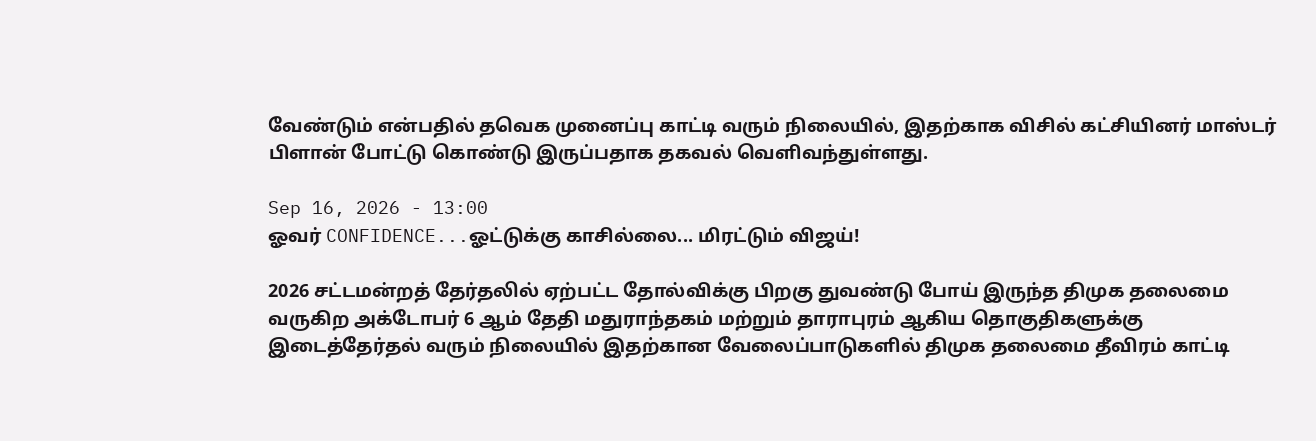வேண்டும் என்பதில் தவெக முனைப்பு காட்டி வரும் நிலையில், இதற்காக விசில் கட்சியினர் மாஸ்டர் பிளான் போட்டு கொண்டு இருப்பதாக தகவல் வெளிவந்துள்ளது.

Sep 16, 2026 - 13:00
ஓவர் CONFIDENCE...ஓட்டுக்கு காசில்லை... மிரட்டும் விஜய்!

2026 சட்டமன்றத் தேர்தலில் ஏற்பட்ட தோல்விக்கு பிறகு துவண்டு போய் இருந்த திமுக தலைமை வருகிற அக்டோபர் 6 ஆம் தேதி மதுராந்தகம் மற்றும் தாராபுரம் ஆகிய தொகுதிகளுக்கு இடைத்தேர்தல் வரும் நிலையில் இதற்கான வேலைப்பாடுகளில் திமுக தலைமை தீவிரம் காட்டி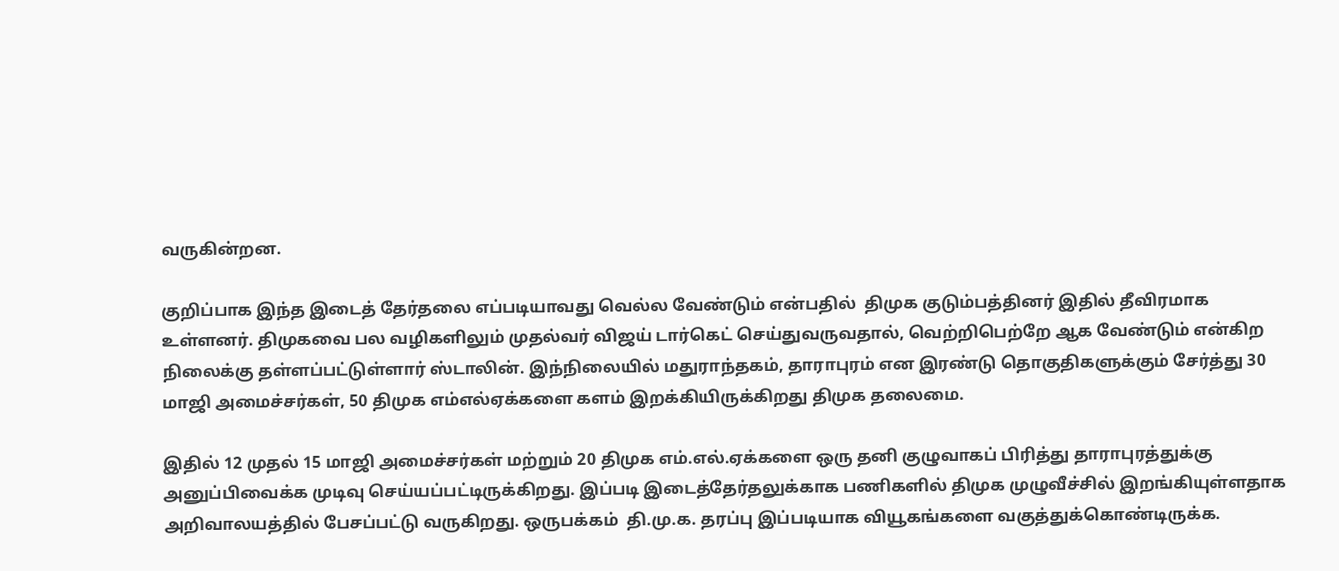வருகின்றன.

குறிப்பாக இந்த இடைத் தேர்தலை எப்படியாவது வெல்ல வேண்டும் என்பதில்  திமுக குடும்பத்தினர் இதில் தீவிரமாக உள்ளனர். திமுகவை பல வழிகளிலும் முதல்வர் விஜய் டார்கெட் செய்துவருவதால், வெற்றிபெற்றே ஆக வேண்டும் என்கிற நிலைக்கு தள்ளப்பட்டுள்ளார் ஸ்டாலின். இந்நிலையில் மதுராந்தகம், தாராபுரம் என இரண்டு தொகுதிகளுக்கும் சேர்த்து 30 மாஜி அமைச்சர்கள், 50 திமுக எம்எல்ஏக்களை களம் இறக்கியிருக்கிறது திமுக தலைமை.

இதில் 12 முதல் 15 மாஜி அமைச்சர்கள் மற்றும் 20 திமுக எம்.எல்.ஏக்களை ஒரு தனி குழுவாகப் பிரித்து தாராபுரத்துக்கு அனுப்பிவைக்க முடிவு செய்யப்பட்டிருக்கிறது. இப்படி இடைத்தேர்தலுக்காக பணிகளில் திமுக முழுவீச்சில் இறங்கியுள்ளதாக அறிவாலயத்தில் பேசப்பட்டு வருகிறது. ஒருபக்கம்  தி.மு.க. தரப்பு இப்படியாக வியூகங்களை வகுத்துக்கொண்டிருக்க.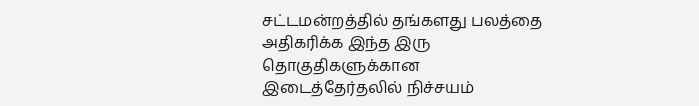சட்டமன்றத்தில் தங்களது பலத்தை அதிகரிக்க இந்த இரு தொகுதிகளுக்கான இடைத்தேர்தலில் நிச்சயம்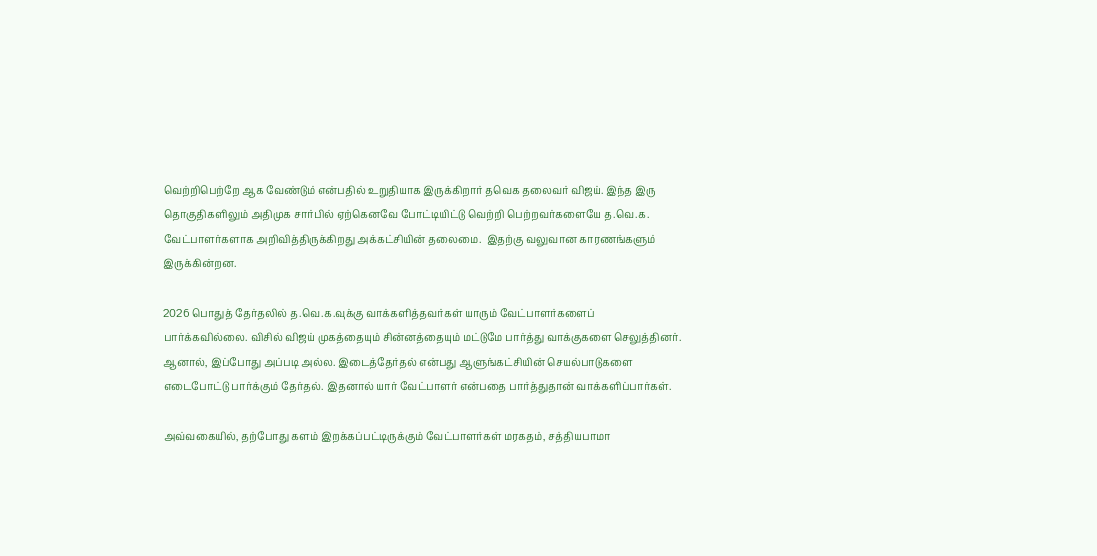வெற்றிபெற்றே ஆக வேண்டும் என்பதில் உறுதியாக இருக்கிறார் தவெக தலைவர் விஜய். இந்த இரு தொகுதிகளிலும் அதிமுக சார்பில் ஏற்கெனவே போட்டியிட்டு வெற்றி பெற்றவர்களையே த.வெ.க. வேட்பாளர்களாக அறிவித்திருக்கிறது அக்கட்சியின் தலைமை.  இதற்கு வலுவான காரணங்களும் இருக்கின்றன.

2026 பொதுத் தேர்தலில் த.வெ.க.வுக்கு வாக்களித்தவர்கள் யாரும் வேட்பாளர்களைப் பார்க்கவில்லை. விசில் விஜய் முகத்தையும் சின்னத்தையும் மட்டுமே பார்த்து வாக்குகளை செலுத்தினர். ஆனால், இப்போது அப்படி அல்ல. இடைத்தேர்தல் என்பது ஆளுங்கட்சியின் செயல்பாடுகளை எடைபோட்டு பார்க்கும் தேர்தல். இதனால் யார் வேட்பாளர் என்பதை பார்த்துதான் வாக்களிப்பார்கள்.

அவ்வகையில், தற்போது களம் இறக்கப்பட்டிருக்கும் வேட்பாளர்கள் மரகதம், சத்தியபாமா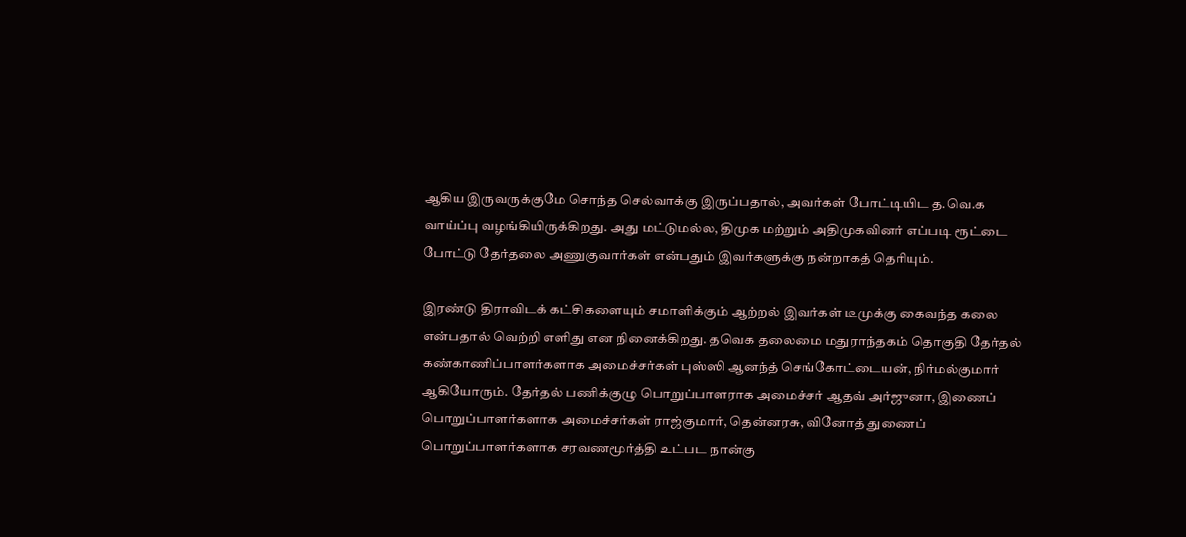ஆகிய இருவருக்குமே சொந்த செல்வாக்கு இருப்பதால், அவர்கள் போட்டியிட த.வெ.க வாய்ப்பு வழங்கியிருக்கிறது. அது மட்டுமல்ல, திமுக மற்றும் அதிமுகவினர் எப்படி ரூட்டை போட்டு தேர்தலை அணுகுவார்கள் என்பதும் இவர்களுக்கு நன்றாகத் தெரியும்.

இரண்டு திராவிடக் கட்சிகளையும் சமாளிக்கும் ஆற்றல் இவர்கள் டீமுக்கு கைவந்த கலை என்பதால் வெற்றி எளிது என நினைக்கிறது. தவெக தலைமை மதுராந்தகம் தொகுதி தேர்தல் கண்காணிப்பாளர்களாக அமைச்சர்கள் புஸ்ஸி ஆனந்த் செங்கோட்டையன், நிர்மல்குமார் ஆகியோரும். தேர்தல் பணிக்குழு பொறுப்பாளராக அமைச்சர் ஆதவ் அர்ஜுனா, இணைப் பொறுப்பாளர்களாக அமைச்சர்கள் ராஜ்குமார், தென்னரசு, வினோத் துணைப் பொறுப்பாளர்களாக சரவணமூர்த்தி உட்பட நான்கு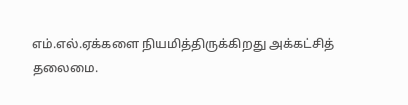எம்.எல்.ஏக்களை நியமித்திருக்கிறது அக்கட்சித் தலைமை.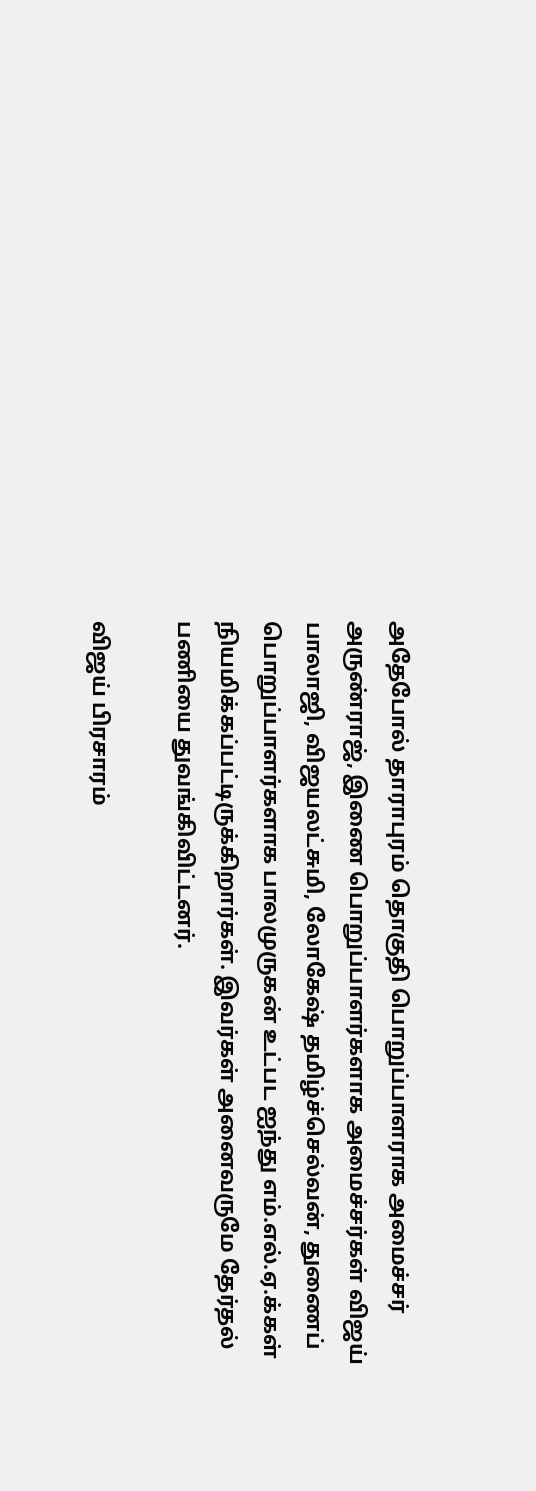அதேபோல் தாராபுரம் தொகுதி பொறுப்பாளராக அமைச்சர் அருண்ராஜ், இணை பொறுப்பாளர்களாக அமைச்சர்கள் விஜய் பாலாஜி, விஜயலட்சுமி, லோகேஷ் தமிழ்ச்செல்வன், துணைப் பொறுப்பாளர்களாக பாலமுருகன் உட்பட ஐந்து எம்.எல்.ஏ.க்கள் நியமிக்கப்பட்டிருக்கிறார்கள். இவர்கள் அனைவருமே தேர்தல் பணியை துவங்கிவிட்டனர்.

விஜய் பிரசாரம்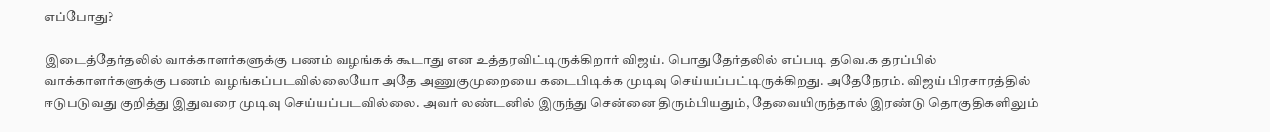எப்போது?

இடைத்தேர்தலில் வாக்காளர்களுக்கு பணம் வழங்கக் கூடாது என உத்தரவிட்டிருக்கிறார் விஜய். பொதுதேர்தலில் எப்படி தவெ.க தரப்பில் வாக்காளர்களுக்கு பணம் வழங்கப்படவில்லையோ அதே அணுகுமுறையை கடைபிடிக்க முடிவு செய்யப்பட்டிருக்கிறது. அதேநேரம். விஜய் பிரசாரத்தில் ஈடுபடுவது குறித்து இதுவரை முடிவு செய்யப்படவில்லை. அவர் லண்டனில் இருந்து சென்னை திரும்பியதும், தேவையிருந்தால் இரண்டு தொகுதிகளிலும்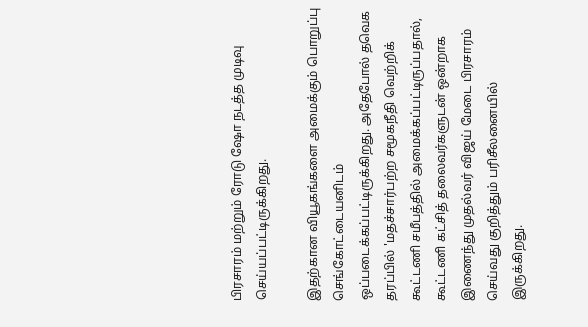பிரசாரம் மற்றும் ரோடு ஷோ நடத்த முடிவு செய்யப்பட்டிருக்கிறது.

இதற்கான வியூகங்களை அமைக்கும் பொறுப்பு செங்கோட்டையனிடம் ஒப்படைக்கப்பட்டிருக்கிறது. அதேபோல் தவெக தரப்பில் 'மதச்சார்பற்ற சமூகநீதி வெற்றிக் கூட்டணி சமீபத்தில் அமைக்கப்பட்டிருப்பதால், கூட்டணி கட்சித் தலைவர்களுடன் ஒன்றாக இணைந்து முதல்வர் விஜய் மேடை பிரசாரம் செய்வது குறித்தும் பரிசீலனையில் இருக்கிறது.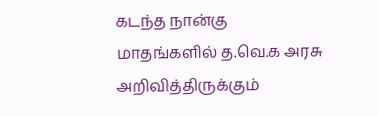கடந்த நான்கு மாதங்களில் த.வெ.க அரசு அறிவித்திருக்கும்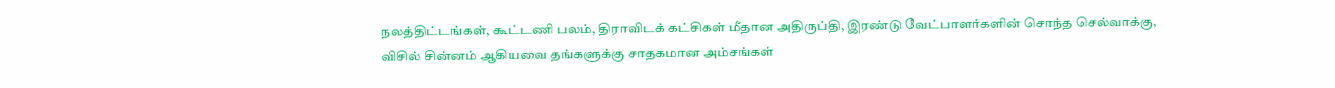நலத்திட்டங்கள், கூட்டணி பலம், திராவிடக் கட்சிகள் மீதான அதிருப்தி, இரண்டு வேட்பாளர்களின் சொந்த செல்வாக்கு, விசில் சின்னம் ஆகியவை தங்களுக்கு சாதகமான அம்சங்கள்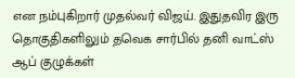என நம்புகிறார் முதல்வர் விஜய். இதுதவிர இரு தொகுதிகளிலும் தவெக சார்பில் தனி வாட்ஸ் ஆப் குழுக்கள்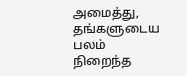அமைத்து, தங்களுடைய பலம் நிறைந்த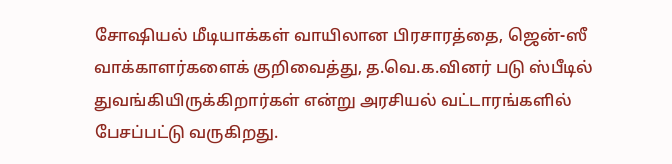சோஷியல் மீடியாக்கள் வாயிலான பிரசாரத்தை, ஜென்-ஸீ வாக்காளர்களைக் குறிவைத்து, த.வெ.க.வினர் படு ஸ்பீடில் துவங்கியிருக்கிறார்கள் என்று அரசியல் வட்டாரங்களில் பேசப்பட்டு வருகிறது.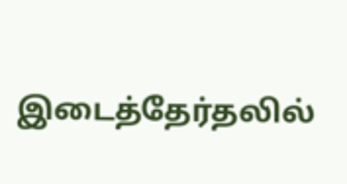இடைத்தேர்தலில்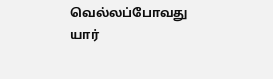வெல்லப்போவது யார்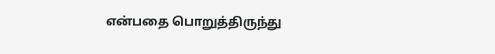என்பதை பொறுத்திருந்து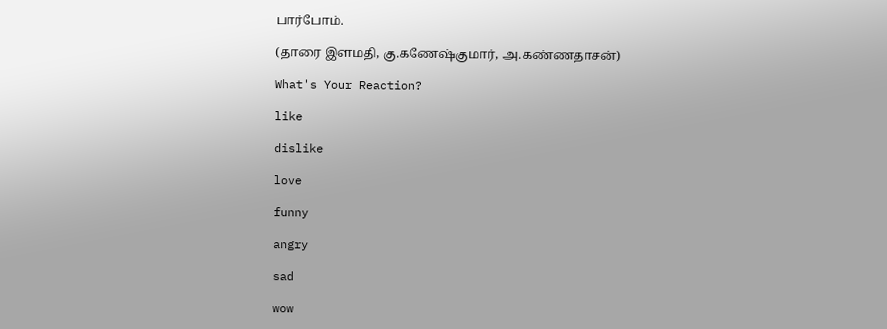பார்போம்.

(தாரை இளமதி, கு.கணேஷ்குமார், அ.கண்ணதாசன்)

What's Your Reaction?

like

dislike

love

funny

angry

sad

wow